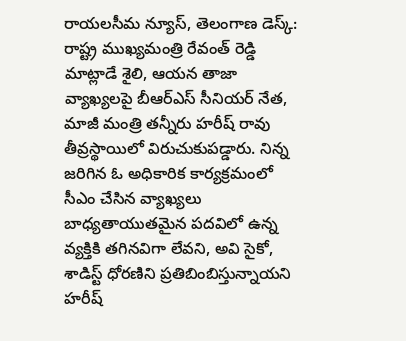రాయలసీమ న్యూస్, తెలంగాణ డెస్క్: రాష్ట్ర ముఖ్యమంత్రి రేవంత్ రెడ్డి మాట్లాడే శైలి, ఆయన తాజా వ్యాఖ్యలపై బీఆర్ఎస్ సీనియర్ నేత, మాజీ మంత్రి తన్నీరు హరీష్ రావు తీవ్రస్థాయిలో విరుచుకుపడ్డారు. నిన్న జరిగిన ఓ అధికారిక కార్యక్రమంలో సీఎం చేసిన వ్యాఖ్యలు బాధ్యతాయుతమైన పదవిలో ఉన్న వ్యక్తికి తగినవిగా లేవని, అవి సైకో, శాడిస్ట్ ధోరణిని ప్రతిబింబిస్తున్నాయని హరీష్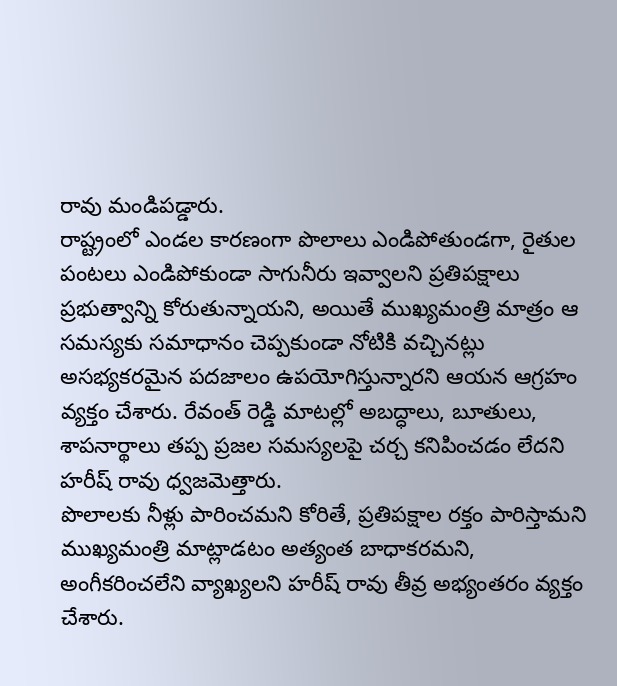రావు మండిపడ్డారు.
రాష్ట్రంలో ఎండల కారణంగా పొలాలు ఎండిపోతుండగా, రైతుల పంటలు ఎండిపోకుండా సాగునీరు ఇవ్వాలని ప్రతిపక్షాలు ప్రభుత్వాన్ని కోరుతున్నాయని, అయితే ముఖ్యమంత్రి మాత్రం ఆ సమస్యకు సమాధానం చెప్పకుండా నోటికి వచ్చినట్లు అసభ్యకరమైన పదజాలం ఉపయోగిస్తున్నారని ఆయన ఆగ్రహం వ్యక్తం చేశారు. రేవంత్ రెడ్డి మాటల్లో అబద్ధాలు, బూతులు, శాపనార్థాలు తప్ప ప్రజల సమస్యలపై చర్చ కనిపించడం లేదని హరీష్ రావు ధ్వజమెత్తారు.
పొలాలకు నీళ్లు పారించమని కోరితే, ప్రతిపక్షాల రక్తం పారిస్తామని ముఖ్యమంత్రి మాట్లాడటం అత్యంత బాధాకరమని, అంగీకరించలేని వ్యాఖ్యలని హరీష్ రావు తీవ్ర అభ్యంతరం వ్యక్తం చేశారు.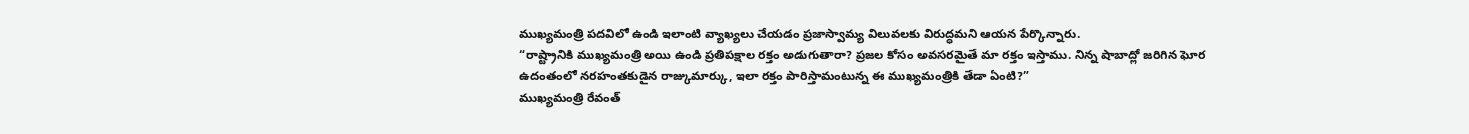ముఖ్యమంత్రి పదవిలో ఉండి ఇలాంటి వ్యాఖ్యలు చేయడం ప్రజాస్వామ్య విలువలకు విరుద్ధమని ఆయన పేర్కొన్నారు.
“రాష్ట్రానికి ముఖ్యమంత్రి అయి ఉండి ప్రతిపక్షాల రక్తం అడుగుతారా? ప్రజల కోసం అవసరమైతే మా రక్తం ఇస్తాము. నిన్న షాబాద్లో జరిగిన ఘోర ఉదంతంలో నరహంతకుడైన రాజ్కుమార్కు, ఇలా రక్తం పారిస్తామంటున్న ఈ ముఖ్యమంత్రికి తేడా ఏంటి?”
ముఖ్యమంత్రి రేవంత్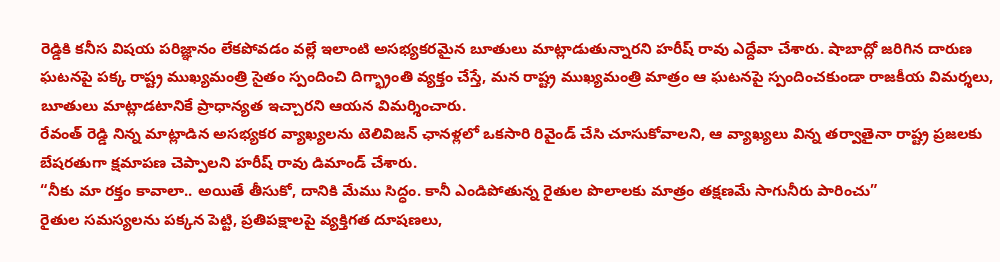రెడ్డికి కనీస విషయ పరిజ్ఞానం లేకపోవడం వల్లే ఇలాంటి అసభ్యకరమైన బూతులు మాట్లాడుతున్నారని హరీష్ రావు ఎద్దేవా చేశారు. షాబాద్లో జరిగిన దారుణ ఘటనపై పక్క రాష్ట్ర ముఖ్యమంత్రి సైతం స్పందించి దిగ్భ్రాంతి వ్యక్తం చేస్తే, మన రాష్ట్ర ముఖ్యమంత్రి మాత్రం ఆ ఘటనపై స్పందించకుండా రాజకీయ విమర్శలు, బూతులు మాట్లాడటానికే ప్రాధాన్యత ఇచ్చారని ఆయన విమర్శించారు.
రేవంత్ రెడ్డి నిన్న మాట్లాడిన అసభ్యకర వ్యాఖ్యలను టెలివిజన్ ఛానళ్లలో ఒకసారి రివైండ్ చేసి చూసుకోవాలని, ఆ వ్యాఖ్యలు విన్న తర్వాతైనా రాష్ట్ర ప్రజలకు బేషరతుగా క్షమాపణ చెప్పాలని హరీష్ రావు డిమాండ్ చేశారు.
“నీకు మా రక్తం కావాలా.. అయితే తీసుకో, దానికి మేము సిద్ధం. కానీ ఎండిపోతున్న రైతుల పొలాలకు మాత్రం తక్షణమే సాగునీరు పారించు”
రైతుల సమస్యలను పక్కన పెట్టి, ప్రతిపక్షాలపై వ్యక్తిగత దూషణలు,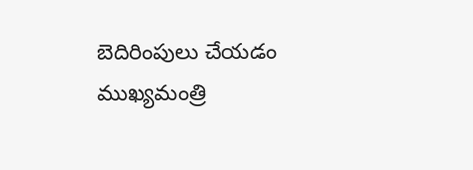బెదిరింపులు చేయడం ముఖ్యమంత్రి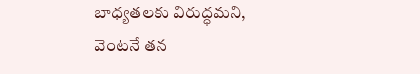బాధ్యతలకు విరుద్ధమని, వెంటనే తన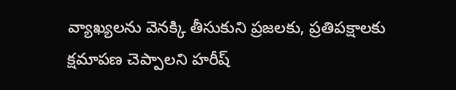వ్యాఖ్యలను వెనక్కి తీసుకుని ప్రజలకు, ప్రతిపక్షాలకు క్షమాపణ చెప్పాలని హరీష్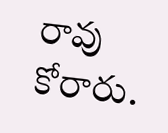రావు కోరారు.